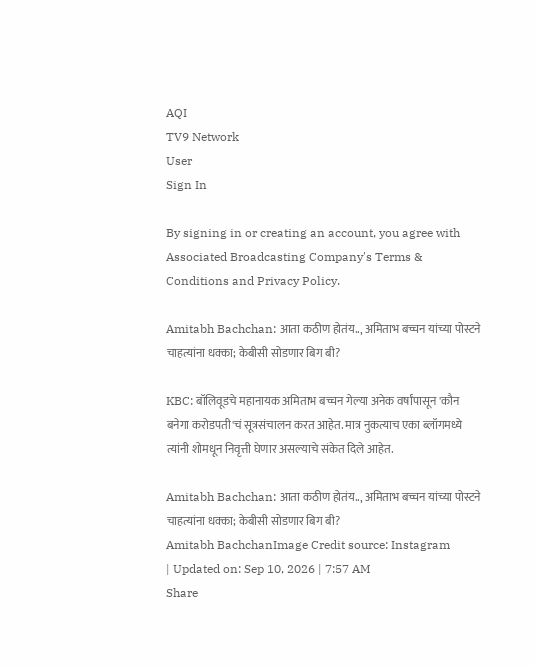AQI
TV9 Network
User
Sign In

By signing in or creating an account, you agree with Associated Broadcasting Company's Terms & Conditions and Privacy Policy.

Amitabh Bachchan: आता कठीण होतंय.., अमिताभ बच्चन यांच्या पोस्टने चाहत्यांना धक्का; केबीसी सोडणार बिग बी?

KBC: बॉलिवूडचे महानायक अमिताभ बच्चन गेल्या अनेक वर्षांपासून 'कौन बनेगा करोडपती'चं सूत्रसंचालन करत आहेत. मात्र नुकत्याच एका ब्लॉगमध्ये त्यांनी शोमधून निवृत्ती घेणार असल्याचे संकेत दिले आहेत.

Amitabh Bachchan: आता कठीण होतंय.., अमिताभ बच्चन यांच्या पोस्टने चाहत्यांना धक्का; केबीसी सोडणार बिग बी?
Amitabh BachchanImage Credit source: Instagram
| Updated on: Sep 10, 2026 | 7:57 AM
Share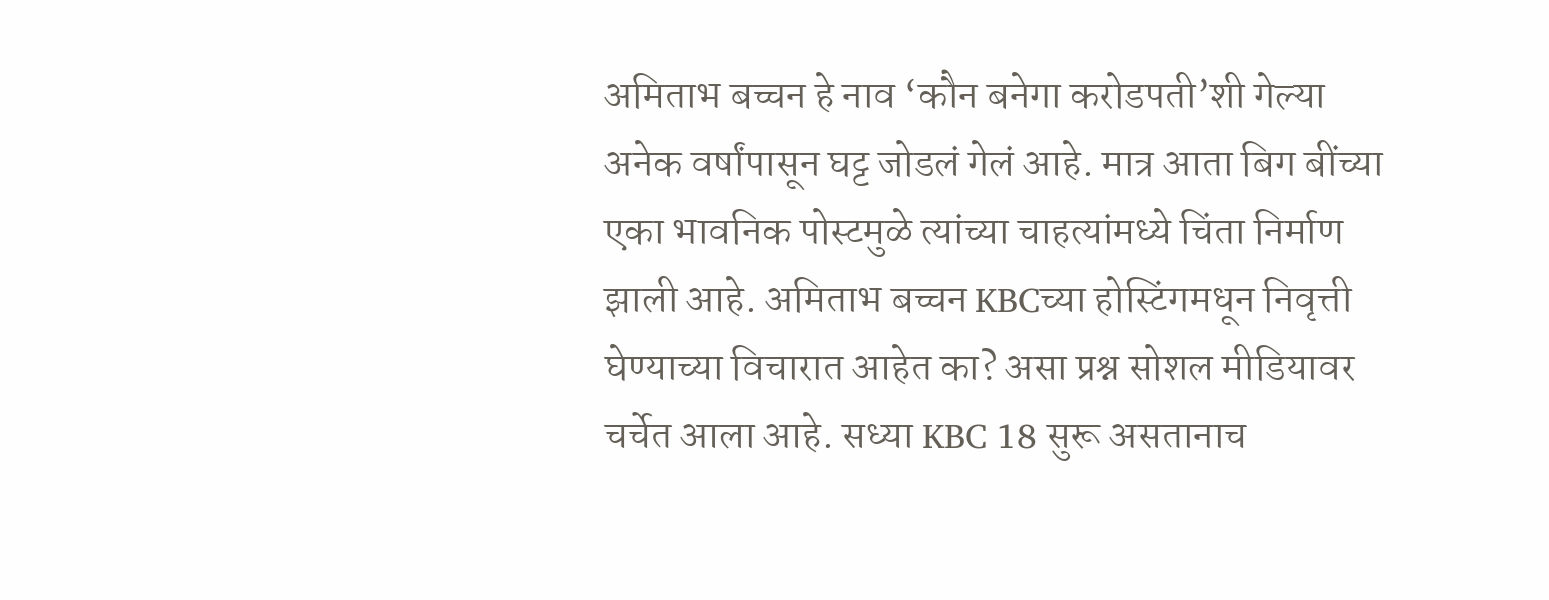अमिताभ बच्चन हे नाव ‘कौन बनेगा करोडपती’शी गेल्या अनेक वर्षांपासून घट्ट जोडलं गेलं आहे. मात्र आता बिग बींच्या एका भावनिक पोस्टमुळे त्यांच्या चाहत्यांमध्ये चिंता निर्माण झाली आहे. अमिताभ बच्चन KBCच्या होस्टिंगमधून निवृत्ती घेण्याच्या विचारात आहेत का? असा प्रश्न सोशल मीडियावर चर्चेत आला आहे. सध्या KBC 18 सुरू असतानाच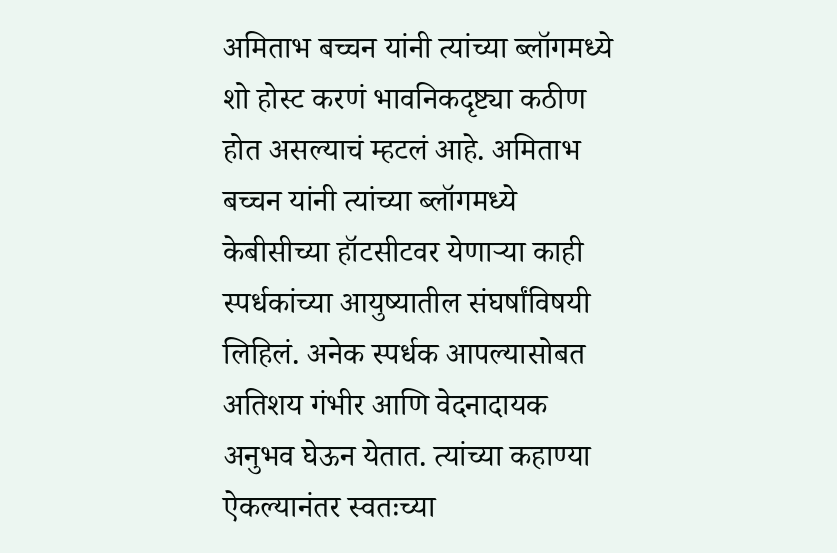अमिताभ बच्चन यांनी त्यांच्या ब्लॉगमध्ये शो होस्ट करणं भावनिकदृष्ट्या कठीण होत असल्याचं म्हटलं आहे. अमिताभ बच्चन यांनी त्यांच्या ब्लॉगमध्ये केबीसीच्या हॉटसीटवर येणाऱ्या काही स्पर्धकांच्या आयुष्यातील संघर्षांविषयी लिहिलं. अनेक स्पर्धक आपल्यासोबत अतिशय गंभीर आणि वेदनादायक अनुभव घेऊन येतात. त्यांच्या कहाण्या ऐकल्यानंतर स्वतःच्या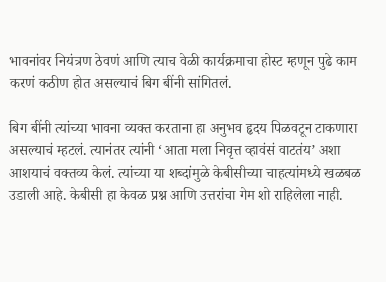भावनांवर नियंत्रण ठेवणं आणि त्याच वेळी कार्यक्रमाचा होस्ट म्हणून पुढे काम करणं कठीण होत असल्याचं बिग बींनी सांगितलं.

बिग बींनी त्यांच्या भावना व्यक्त करताना हा अनुभव हृदय पिळवटून टाकणारा असल्याचं म्हटलं. त्यानंतर त्यांनी ‘आता मला निवृत्त व्हावंसं वाटतंय’ अशा आशयाचं वक्तव्य केलं. त्यांच्या या शब्दांमुळे केबीसीच्या चाहत्यांमध्ये खळबळ उडाली आहे. केबीसी हा केवळ प्रश्न आणि उत्तरांचा गेम शो राहिलेला नाही.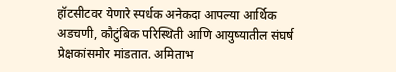हॉटसीटवर येणारे स्पर्धक अनेकदा आपल्या आर्थिक अडचणी, कौटुंबिक परिस्थिती आणि आयुष्यातील संघर्ष प्रेक्षकांसमोर मांडतात. अमिताभ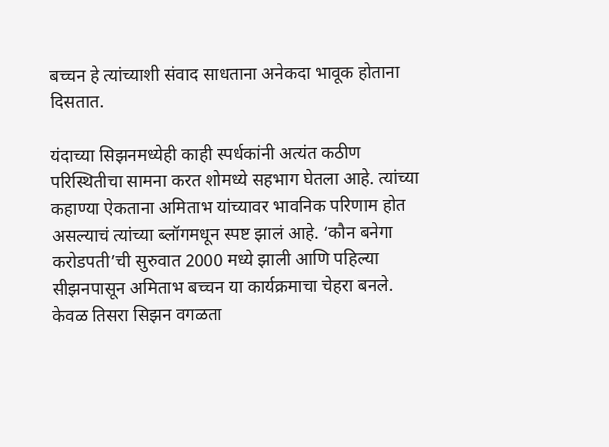बच्चन हे त्यांच्याशी संवाद साधताना अनेकदा भावूक होताना दिसतात.

यंदाच्या सिझनमध्येही काही स्पर्धकांनी अत्यंत कठीण परिस्थितीचा सामना करत शोमध्ये सहभाग घेतला आहे. त्यांच्या कहाण्या ऐकताना अमिताभ यांच्यावर भावनिक परिणाम होत असल्याचं त्यांच्या ब्लॉगमधून स्पष्ट झालं आहे. ‘कौन बनेगा करोडपती’ची सुरुवात 2000 मध्ये झाली आणि पहिल्या सीझनपासून अमिताभ बच्चन या कार्यक्रमाचा चेहरा बनले. केवळ तिसरा सिझन वगळता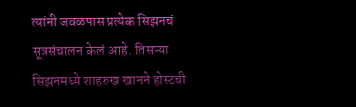त्यांनी जवळपास प्रत्येक सिझनचं सूत्रसंचालन केलं आहे. तिसऱ्या सिझनमध्ये शाहरुख खानने होस्टची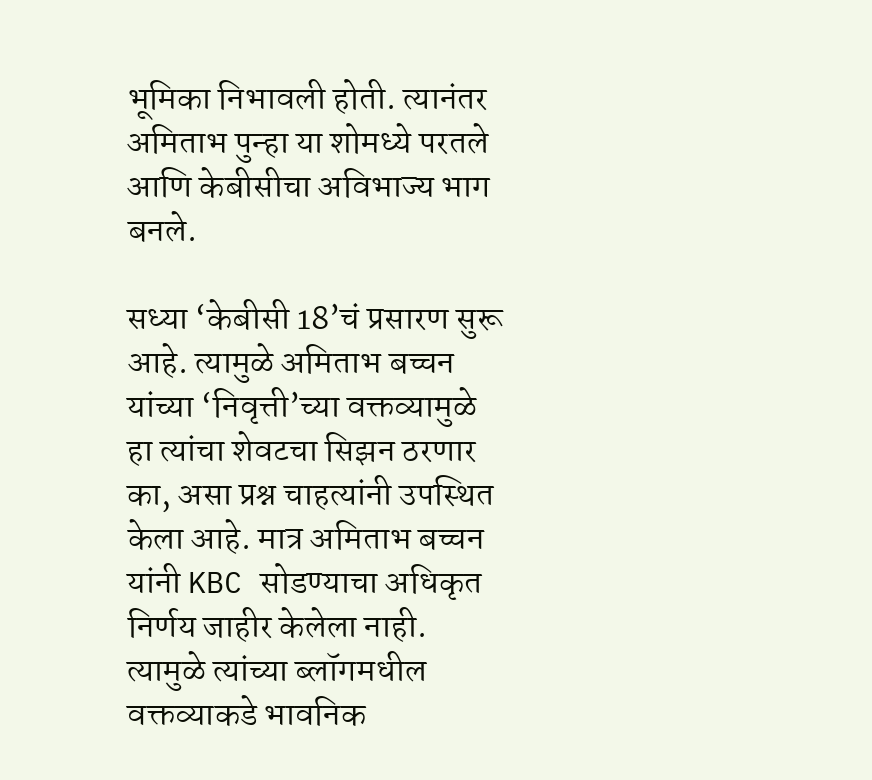भूमिका निभावली होती. त्यानंतर अमिताभ पुन्हा या शोमध्ये परतले आणि केबीसीचा अविभाज्य भाग बनले.

सध्या ‘केबीसी 18’चं प्रसारण सुरू आहे. त्यामुळे अमिताभ बच्चन यांच्या ‘निवृत्ती’च्या वक्तव्यामुळे हा त्यांचा शेवटचा सिझन ठरणार का, असा प्रश्न चाहत्यांनी उपस्थित केला आहे. मात्र अमिताभ बच्चन यांनी KBC सोडण्याचा अधिकृत निर्णय जाहीर केलेला नाही. त्यामुळे त्यांच्या ब्लॉगमधील वक्तव्याकडे भावनिक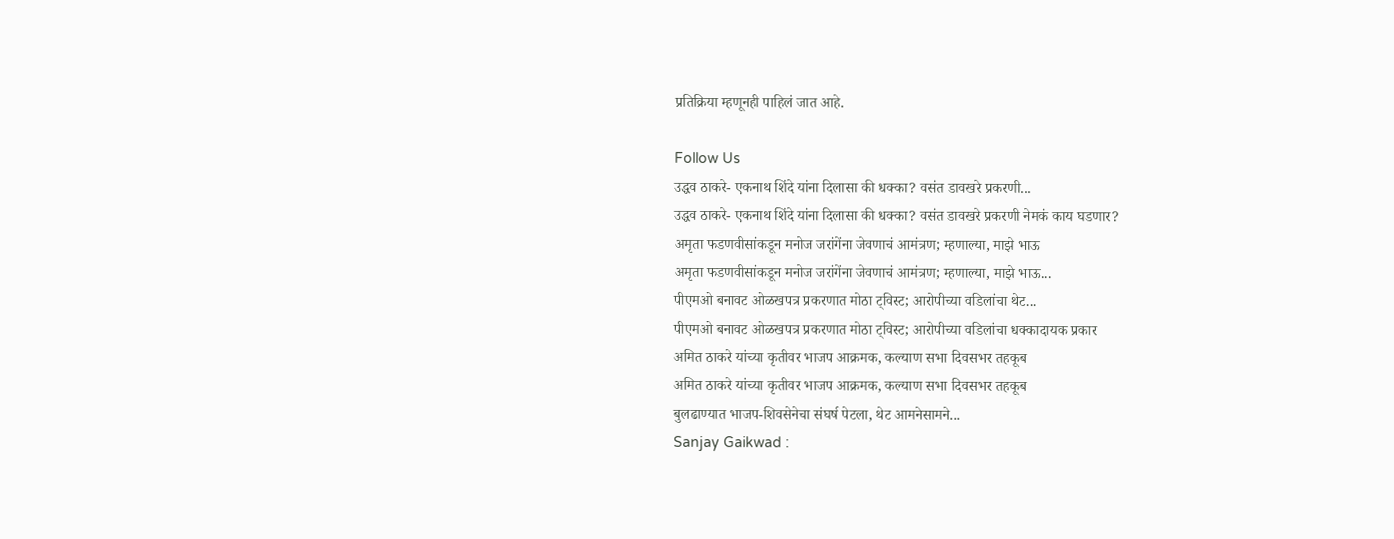प्रतिक्रिया म्हणूनही पाहिलं जात आहे.

Follow Us
उद्धव ठाकरे- एकनाथ शिंदे यांना दिलासा की धक्का? वसंत डावखरे प्रकरणी...
उद्धव ठाकरे- एकनाथ शिंदे यांना दिलासा की धक्का? वसंत डावखरे प्रकरणी नेमकं काय घडणार?
अमृता फडणवीसांकडून मनोज जरांगेंना जेवणाचं आमंत्रण; म्हणाल्या, माझे भाऊ
अमृता फडणवीसांकडून मनोज जरांगेंना जेवणाचं आमंत्रण; म्हणाल्या, माझे भाऊ...
पीएमओ बनावट ओळखपत्र प्रकरणात मोठा ट्विस्ट; आरोपीच्या वडिलांचा थेट...
पीएमओ बनावट ओळखपत्र प्रकरणात मोठा ट्विस्ट; आरोपीच्या वडिलांचा धक्कादायक प्रकार
अमित ठाकरे यांच्या कृतीवर भाजप आक्रमक, कल्याण सभा दिवसभर तहकूब
अमित ठाकरे यांच्या कृतीवर भाजप आक्रमक, कल्याण सभा दिवसभर तहकूब
बुलढाण्यात भाजप-शिवसेनेचा संघर्ष पेटला, थेट आमनेसामने...
Sanjay Gaikwad :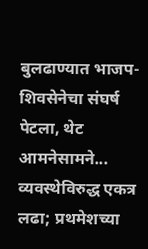बुलढाण्यात भाजप-शिवसेनेचा संघर्ष पेटला, थेट आमनेसामने...
व्यवस्थेविरुद्ध एकत्र लढा; प्रथमेशच्या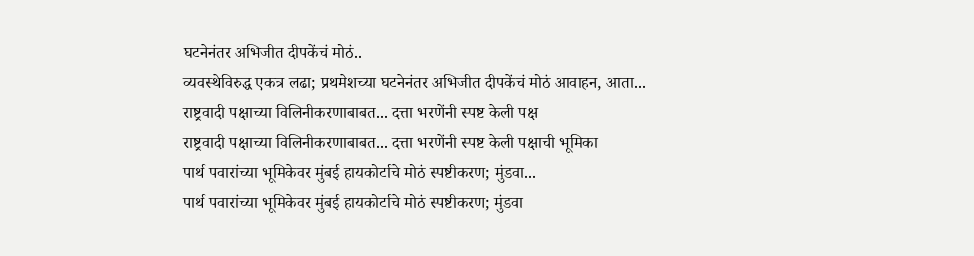घटनेनंतर अभिजीत दीपकेंचं मोठं..
व्यवस्थेविरुद्ध एकत्र लढा; प्रथमेशच्या घटनेनंतर अभिजीत दीपकेंचं मोठं आवाहन, आता...
राष्ट्रवादी पक्षाच्या विलिनीकरणाबाबत... दत्ता भरणेंनी स्पष्ट केली पक्ष
राष्ट्रवादी पक्षाच्या विलिनीकरणाबाबत... दत्ता भरणेंनी स्पष्ट केली पक्षाची भूमिका
पार्थ पवारांच्या भूमिकेवर मुंबई हायकोर्टाचे मोठं स्पष्टीकरण; मुंडवा...
पार्थ पवारांच्या भूमिकेवर मुंबई हायकोर्टाचे मोठं स्पष्टीकरण; मुंडवा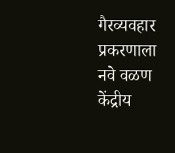गैरव्यवहार प्रकरणाला नवे वळण
केंद्रीय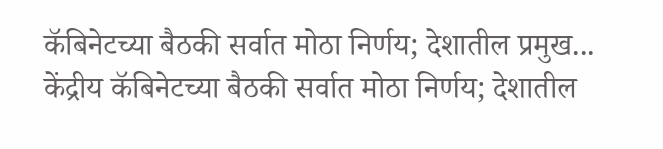कॅबिनेटच्या बैठकी सर्वात मोठा निर्णय; देशातील प्रमुख...
केंद्रीय कॅबिनेटच्या बैठकी सर्वात मोठा निर्णय; देशातील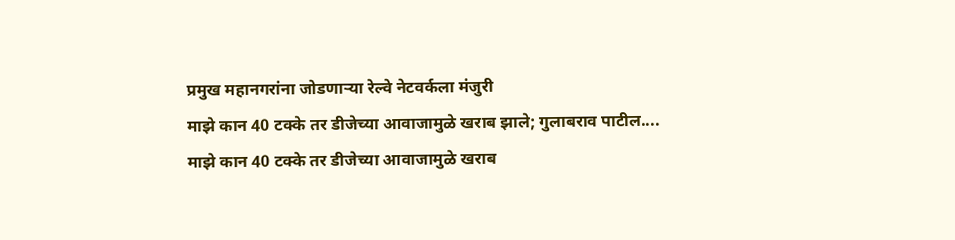प्रमुख महानगरांना जोडणाऱ्या रेल्वे नेटवर्कला मंजुरी
माझे कान 40 टक्के तर डीजेच्या आवाजामुळे खराब झाले; गुलाबराव पाटील....
माझे कान 40 टक्के तर डीजेच्या आवाजामुळे खराब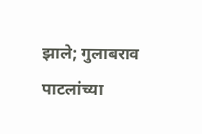झाले; गुलाबराव पाटलांच्या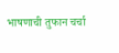भाषणाची तुफान चर्चा